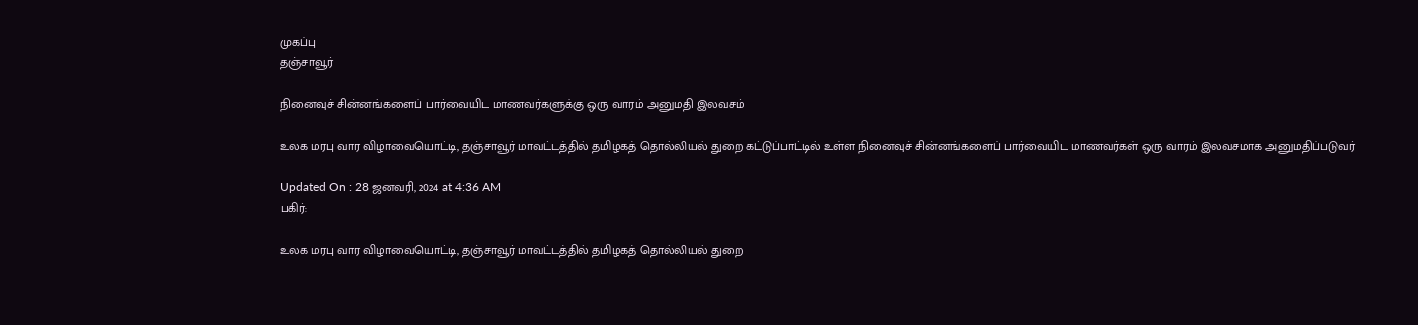முகப்பு
தஞ்சாவூர்

நினைவுச் சின்னங்களைப் பார்வையிட மாணவர்களுக்கு ஒரு வாரம் அனுமதி இலவசம்

உலக மரபு வார விழாவையொட்டி, தஞ்சாவூர் மாவட்டத்தில் தமிழகத் தொல்லியல் துறை கட்டுப்பாட்டில் உள்ள நினைவுச் சின்னங்களைப் பார்வையிட மாணவர்கள் ஒரு வாரம் இலவசமாக அனுமதிப்படுவர்

Updated On : 28 ஜனவரி, 2024 at 4:36 AM
பகிர்:

உலக மரபு வார விழாவையொட்டி, தஞ்சாவூர் மாவட்டத்தில் தமிழகத் தொல்லியல் துறை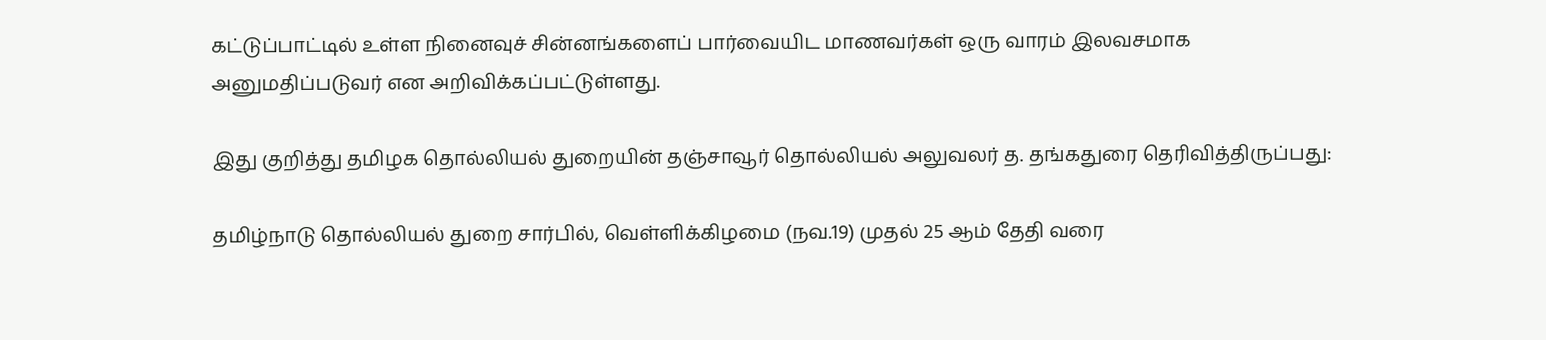கட்டுப்பாட்டில் உள்ள நினைவுச் சின்னங்களைப் பார்வையிட மாணவர்கள் ஒரு வாரம் இலவசமாக அனுமதிப்படுவர் என அறிவிக்கப்பட்டுள்ளது.

இது குறித்து தமிழக தொல்லியல் துறையின் தஞ்சாவூர் தொல்லியல் அலுவலர் த. தங்கதுரை தெரிவித்திருப்பது:

தமிழ்நாடு தொல்லியல் துறை சார்பில், வெள்ளிக்கிழமை (நவ.19) முதல் 25 ஆம் தேதி வரை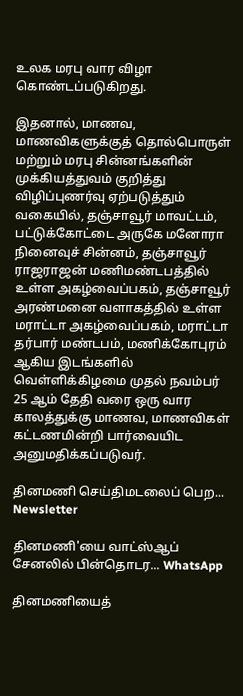உலக மரபு வார விழா கொண்டப்படுகிறது.

இதனால், மாணவ, மாணவிகளுக்குத் தொல்பொருள் மற்றும் மரபு சின்னங்களின் முக்கியத்துவம் குறித்து விழிப்புணர்வு ஏற்படுத்தும் வகையில், தஞ்சாவூர் மாவட்டம், பட்டுக்கோட்டை அருகே மனோரா நினைவுச் சின்னம், தஞ்சாவூர் ராஜராஜன் மணிமண்டபத்தில் உள்ள அகழ்வைப்பகம், தஞ்சாவூர் அரண்மனை வளாகத்தில் உள்ள மராட்டா அகழ்வைப்பகம், மராட்டா தர்பார் மண்டபம், மணிக்கோபுரம் ஆகிய இடங்களில் வெள்ளிக்கிழமை முதல் நவம்பர் 25 ஆம் தேதி வரை ஒரு வார காலத்துக்கு மாணவ, மாணவிகள் கட்டணமின்றி பார்வையிட அனுமதிக்கப்படுவர்.

தினமணி செய்திமடலைப் பெற... Newsletter

தினமணி'யை வாட்ஸ்ஆப் சேனலில் பின்தொடர... WhatsApp

தினமணியைத்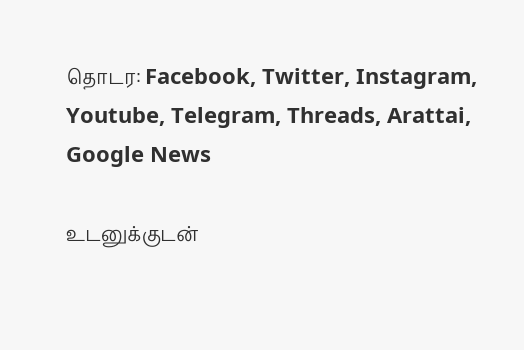தொடர: Facebook, Twitter, Instagram, Youtube, Telegram, Threads, Arattai, Google News

உடனுக்குடன்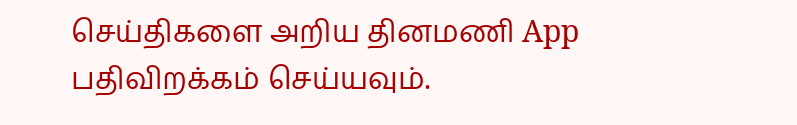செய்திகளை அறிய தினமணி App பதிவிறக்கம் செய்யவும்.